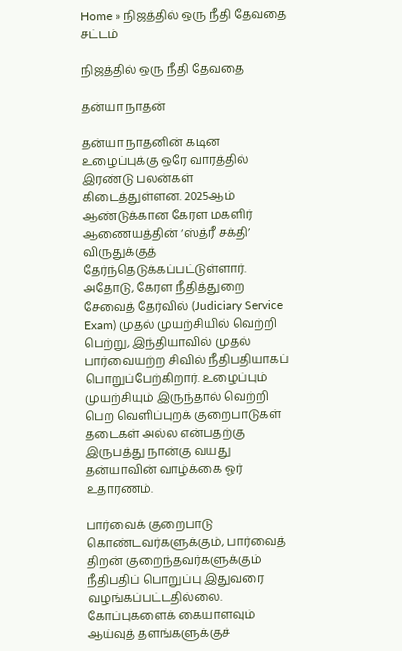Home » நிஜத்தில் ஒரு நீதி தேவதை
சட்டம்

நிஜத்தில் ஒரு நீதி தேவதை

தன்யா நாதன்

தன்யா நாதனின் கடின உழைப்புக்கு ஒரே வாரத்தில் இரண்டு பலன்கள் கிடைத்துள்ளன. 2025ஆம் ஆண்டுக்கான கேரள மகளிர் ஆணையத்தின் ‘ஸ்த்ரீ சக்தி’ விருதுக்குத் தேர்ந்தெடுக்கப்பட்டுள்ளார். அதோடு, கேரள நீதித்துறை சேவைத் தேர்வில் (Judiciary Service Exam) முதல் முயற்சியில் வெற்றி பெற்று, இந்தியாவில் முதல் பார்வையற்ற சிவில் நீதிபதியாகப் பொறுப்பேற்கிறார். உழைப்பும் முயற்சியும் இருந்தால் வெற்றி பெற வெளிப்புறக் குறைபாடுகள் தடைகள் அல்ல என்பதற்கு இருபத்து நான்கு வயது தன்யாவின் வாழ்க்கை ஓர் உதாரணம்.

பார்வைக் குறைபாடு கொண்டவர்களுக்கும், பார்வைத் திறன் குறைந்தவர்களுக்கும் நீதிபதிப் பொறுப்பு இதுவரை வழங்கப்பட்டதில்லை. கோப்புகளைக் கையாளவும் ஆய்வுத் தளங்களுக்குச்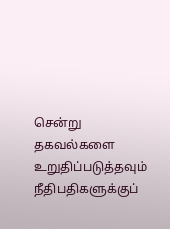சென்று தகவல்களை உறுதிப்படுத்தவும் நீதிபதிகளுக்குப்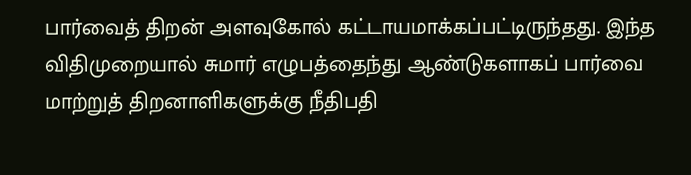பார்வைத் திறன் அளவுகோல் கட்டாயமாக்கப்பட்டிருந்தது. இந்த விதிமுறையால் சுமார் எழுபத்தைந்து ஆண்டுகளாகப் பார்வை மாற்றுத் திறனாளிகளுக்கு நீதிபதி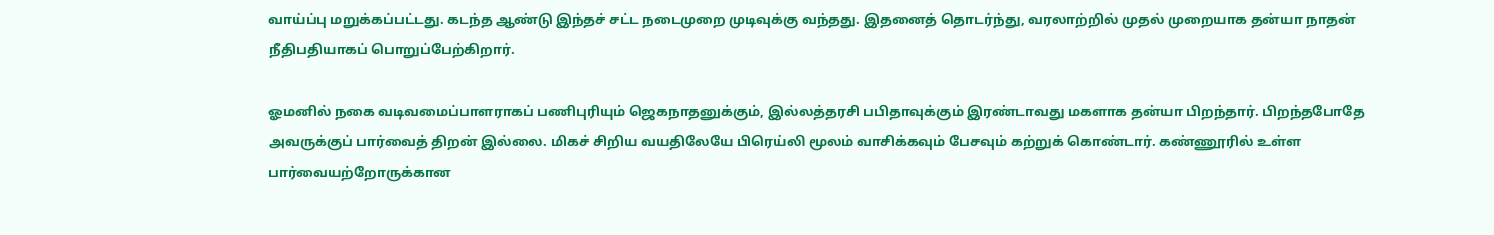வாய்ப்பு மறுக்கப்பட்டது. கடந்த ஆண்டு இந்தச் சட்ட நடைமுறை முடிவுக்கு வந்தது. இதனைத் தொடர்ந்து, வரலாற்றில் முதல் முறையாக தன்யா நாதன் நீதிபதியாகப் பொறுப்பேற்கிறார்.

ஓமனில் நகை வடிவமைப்பாளராகப் பணிபுரியும் ஜெகநாதனுக்கும், இல்லத்தரசி பபிதாவுக்கும் இரண்டாவது மகளாக தன்யா பிறந்தார். பிறந்தபோதே அவருக்குப் பார்வைத் திறன் இல்லை. மிகச் சிறிய வயதிலேயே பிரெய்லி மூலம் வாசிக்கவும் பேசவும் கற்றுக் கொண்டார். கண்ணூரில் உள்ள பார்வையற்றோருக்கான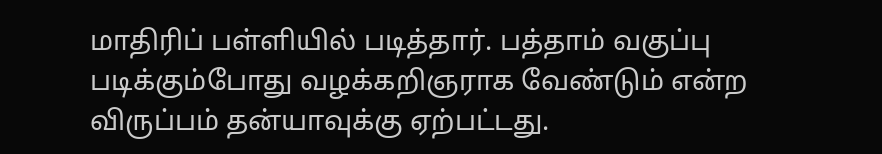மாதிரிப் பள்ளியில் படித்தார். பத்தாம் வகுப்பு படிக்கும்போது வழக்கறிஞராக வேண்டும் என்ற விருப்பம் தன்யாவுக்கு ஏற்பட்டது.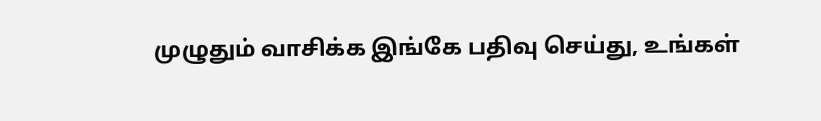முழுதும் வாசிக்க இங்கே பதிவு செய்து, உங்கள்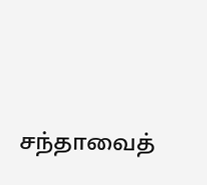சந்தாவைத்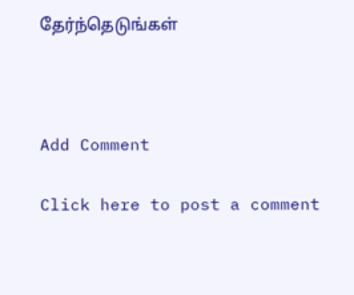தேர்ந்தெடுங்கள்



Add Comment

Click here to post a comment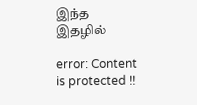இந்த இதழில்

error: Content is protected !!